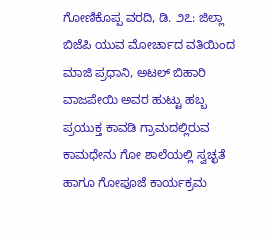ಗೋಣಿಕೊಪ್ಪ ವರದಿ, ಡಿ. ೨೭: ಜಿಲ್ಲಾ ಬಿಜೆಪಿ ಯುವ ಮೋರ್ಚಾದ ವತಿಯಿಂದ ಮಾಜಿ ಪ್ರಧಾನಿ, ಅಟಲ್ ಬಿಹಾರಿ ವಾಜಪೇಯಿ ಅವರ ಹುಟ್ಟು ಹಬ್ಬ ಪ್ರಯುಕ್ತ ಕಾವಡಿ ಗ್ರಾಮದಲ್ಲಿರುವ ಕಾಮಧೇನು ಗೋ ಶಾಲೆಯಲ್ಲಿ ಸ್ವಚ್ಛತೆ ಹಾಗೂ ಗೋಪೂಜೆ ಕಾರ್ಯಕ್ರಮ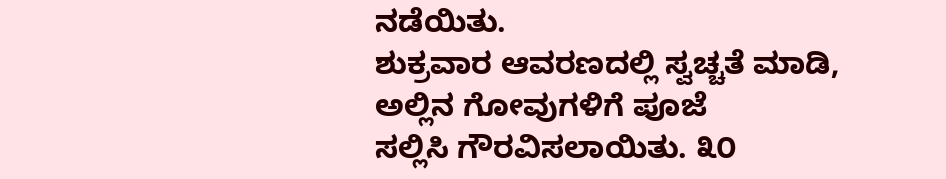ನಡೆಯಿತು.
ಶುಕ್ರವಾರ ಆವರಣದಲ್ಲಿ ಸ್ವಚ್ಚತೆ ಮಾಡಿ, ಅಲ್ಲಿನ ಗೋವುಗಳಿಗೆ ಪೂಜೆ
ಸಲ್ಲಿಸಿ ಗೌರವಿಸಲಾಯಿತು. ೩೦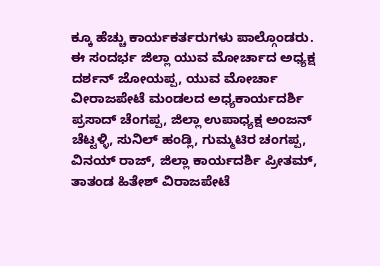ಕ್ಕೂ ಹೆಚ್ಚು ಕಾರ್ಯಕರ್ತರುಗಳು ಪಾಲ್ಗೊಂಡರು.
ಈ ಸಂದರ್ಭ ಜಿಲ್ಲಾ ಯುವ ಮೋರ್ಚಾದ ಅಧ್ಯಕ್ಷ ದರ್ಶನ್ ಜೋಯಪ್ಪ, ಯುವ ಮೋರ್ಚಾ ವೀರಾಜಪೇಟೆ ಮಂಡಲದ ಅಧ್ಯಕಾರ್ಯದರ್ಶಿ ಪ್ರಸಾದ್ ಚೆಂಗಪ್ಪ, ಜಿಲ್ಲಾ ಉಪಾಧ್ಯಕ್ಷ ಅಂಜನ್ ಚೆಟ್ಟಳ್ಳಿ, ಸುನಿಲ್ ಹಂಡ್ಲಿ, ಗುಮ್ಮಟಿರ ಚಂಗಪ್ಪ, ವಿನಯ್ ರಾಜ್, ಜಿಲ್ಲಾ ಕಾರ್ಯದರ್ಶಿ ಪ್ರೀತಮ್, ತಾತಂಡ ಹಿತೇಶ್ ವಿರಾಜಪೇಟೆ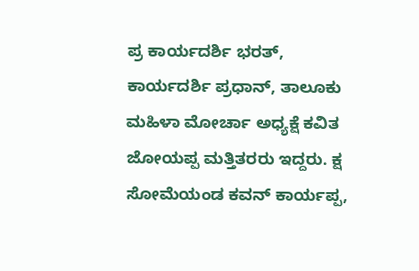ಪ್ರ ಕಾರ್ಯದರ್ಶಿ ಭರತ್, ಕಾರ್ಯದರ್ಶಿ ಪ್ರಧಾನ್, ತಾಲೂಕು ಮಹಿಳಾ ಮೋರ್ಚಾ ಅಧ್ಯಕ್ಷೆ ಕವಿತ ಜೋಯಪ್ಪ ಮತ್ತಿತರರು ಇದ್ದರು. ಕ್ಷ ಸೋಮೆಯಂಡ ಕವನ್ ಕಾರ್ಯಪ್ಪ,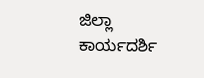ಜಿಲ್ಲಾ ಕಾರ್ಯದರ್ಶಿ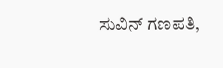ಸುವಿನ್ ಗಣಪತಿ,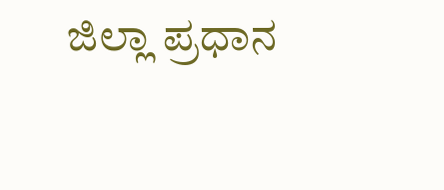ಜಿಲ್ಲಾ ಪ್ರಧಾನ